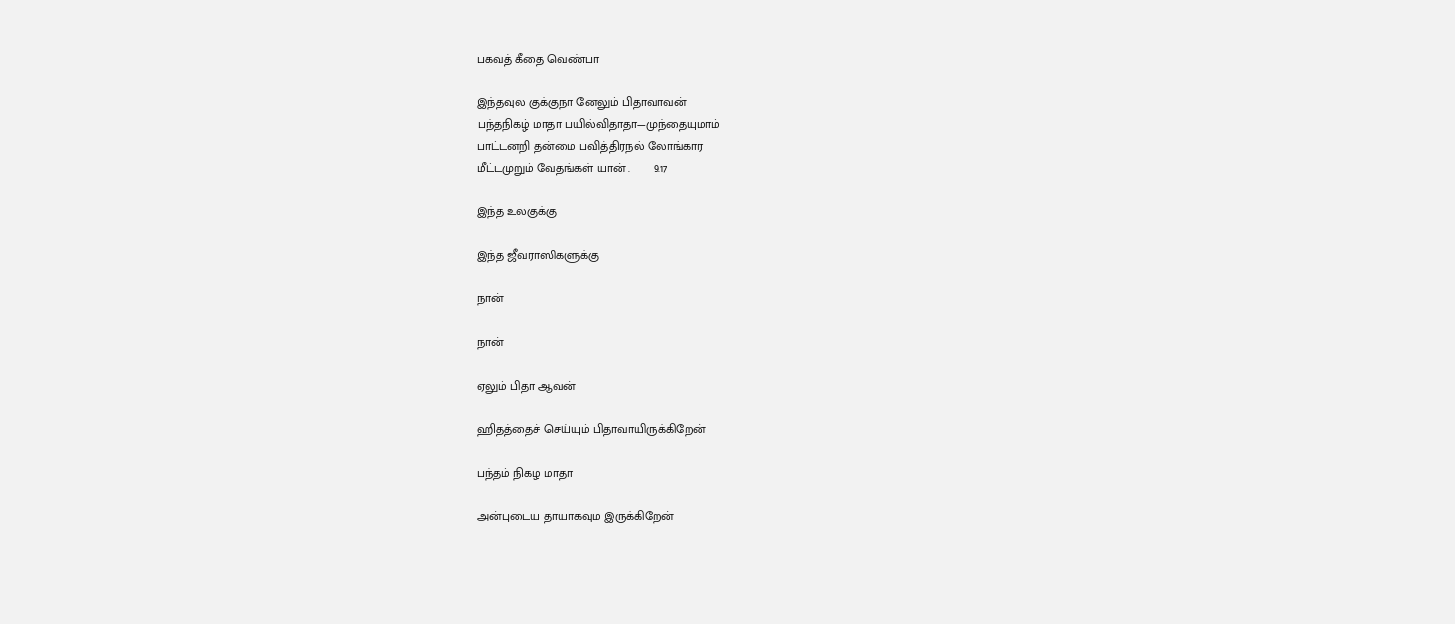பகவத் கீதை வெண்பா

இந்தவுல குக்குநா னேலும் பிதாவாவன்
பந்தநிகழ் மாதா பயில்விதாதா—முந்தையுமாம்
பாட்டனறி தன்மை பவித்திரநல் லோங்கார
மீட்டமுறும் வேதங்கள் யான் .       9.17

இந்த உலகுக்கு

இந்த ஜீவராஸிகளுக்கு

நான்

நான்

ஏலும் பிதா ஆவன்

ஹிதத்தைச் செய்யும் பிதாவாயிருக்கிறேன்

பந்தம் நிகழ மாதா

அன்புடைய தாயாகவும இருக்கிறேன்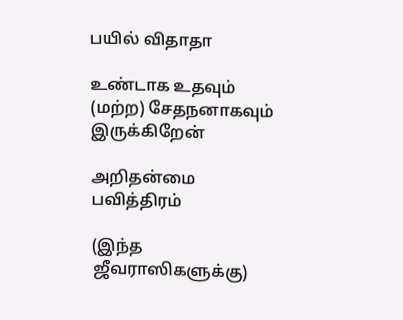பயில் விதாதா

உண்டாக உதவும் (மற்ற) சேதநனாகவும் இருக்கிறேன்

அறிதன்மை பவித்திரம்

(இந்த ஜீவராஸிகளுக்கு)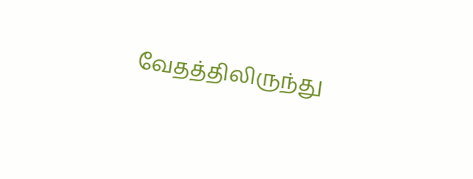வேதத்திலிருந்து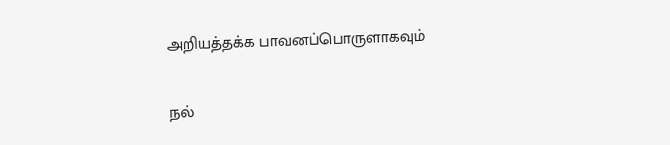அறியத்தக்க பாவனப்பொருளாகவும்

நல்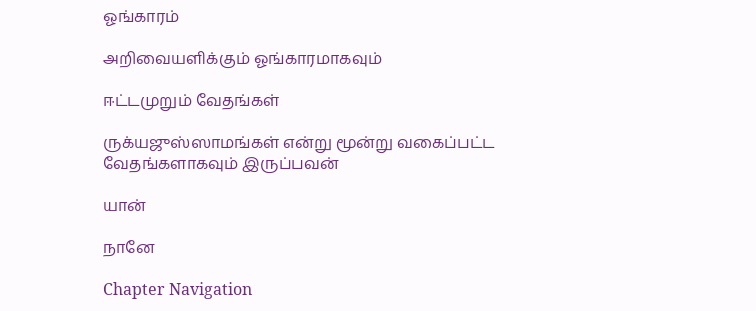ஓங்காரம்

அறிவையளிக்கும் ஓங்காரமாகவும்

ஈட்டமுறும் வேதங்கள்

ருக்யஜுஸ்ஸாமங்கள் என்று மூன்று வகைப்பட்ட வேதங்களாகவும் இருப்பவன்

யான்

நானே

Chapter Navigation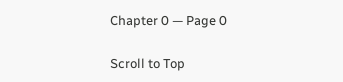Chapter 0 — Page 0

Scroll to Top